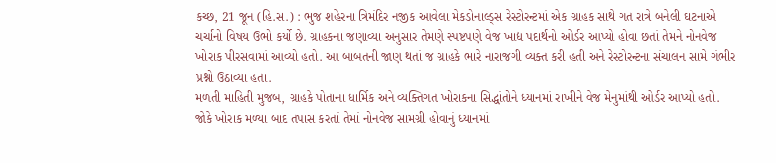કચ્છ, 21 જૂન (હિ.સ.) : ભુજ શહેરના ત્રિમંદિર નજીક આવેલા મેકડોનાલ્ડ્સ રેસ્ટોરન્ટમાં એક ગ્રાહક સાથે ગત રાત્રે બનેલી ઘટનાએ ચર્ચાનો વિષય ઉભો કર્યો છે. ગ્રાહકના જણાવ્યા અનુસાર તેમણે સ્પષ્ટપણે વેજ ખાદ્ય પદાર્થનો ઓર્ડર આપ્યો હોવા છતાં તેમને નોનવેજ ખોરાક પીરસવામાં આવ્યો હતો. આ બાબતની જાણ થતાં જ ગ્રાહકે ભારે નારાજગી વ્યક્ત કરી હતી અને રેસ્ટોરન્ટના સંચાલન સામે ગંભીર પ્રશ્નો ઉઠાવ્યા હતા.
મળતી માહિતી મુજબ, ગ્રાહકે પોતાના ધાર્મિક અને વ્યક્તિગત ખોરાકના સિદ્ધાંતોને ધ્યાનમાં રાખીને વેજ મેનુમાંથી ઓર્ડર આપ્યો હતો. જોકે ખોરાક મળ્યા બાદ તપાસ કરતાં તેમાં નોનવેજ સામગ્રી હોવાનું ધ્યાનમાં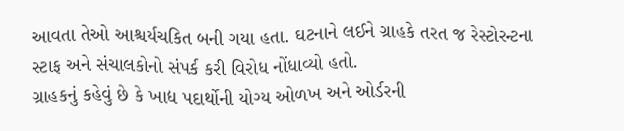આવતા તેઓ આશ્ચર્યચકિત બની ગયા હતા. ઘટનાને લઈને ગ્રાહકે તરત જ રેસ્ટોરન્ટના સ્ટાફ અને સંચાલકોનો સંપર્ક કરી વિરોધ નોંધાવ્યો હતો.
ગ્રાહકનું કહેવું છે કે ખાદ્ય પદાર્થોની યોગ્ય ઓળખ અને ઓર્ડરની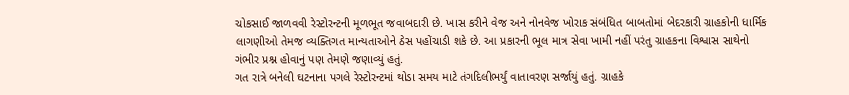ચોકસાઈ જાળવવી રેસ્ટોરન્ટની મૂળભૂત જવાબદારી છે. ખાસ કરીને વેજ અને નોનવેજ ખોરાક સંબંધિત બાબતોમાં બેદરકારી ગ્રાહકોની ધાર્મિક લાગણીઓ તેમજ વ્યક્તિગત માન્યતાઓને ઠેસ પહોંચાડી શકે છે. આ પ્રકારની ભૂલ માત્ર સેવા ખામી નહીં પરંતુ ગ્રાહકના વિશ્વાસ સાથેનો ગંભીર પ્રશ્ન હોવાનું પણ તેમણે જણાવ્યું હતું.
ગત રાત્રે બનેલી ઘટનાના પગલે રેસ્ટોરન્ટમાં થોડા સમય માટે તંગદિલીભર્યું વાતાવરણ સર્જાયું હતું. ગ્રાહકે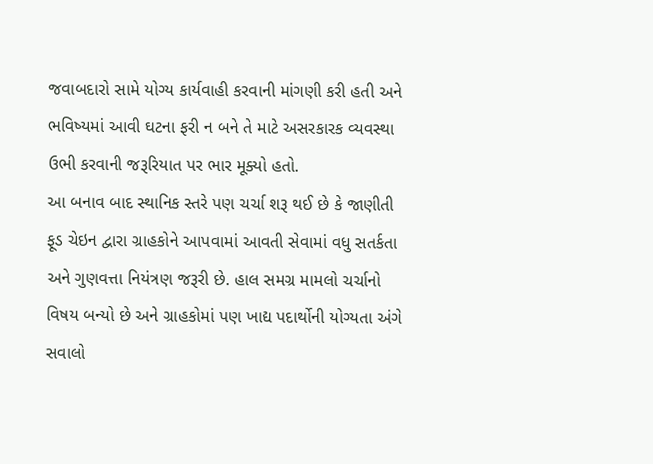જવાબદારો સામે યોગ્ય કાર્યવાહી કરવાની માંગણી કરી હતી અને ભવિષ્યમાં આવી ઘટના ફરી ન બને તે માટે અસરકારક વ્યવસ્થા ઉભી કરવાની જરૂરિયાત પર ભાર મૂક્યો હતો.
આ બનાવ બાદ સ્થાનિક સ્તરે પણ ચર્ચા શરૂ થઈ છે કે જાણીતી ફૂડ ચેઇન દ્વારા ગ્રાહકોને આપવામાં આવતી સેવામાં વધુ સતર્કતા અને ગુણવત્તા નિયંત્રણ જરૂરી છે. હાલ સમગ્ર મામલો ચર્ચાનો વિષય બન્યો છે અને ગ્રાહકોમાં પણ ખાદ્ય પદાર્થોની યોગ્યતા અંગે સવાલો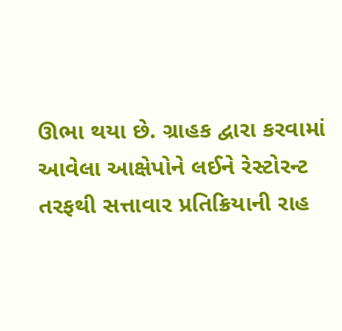ઊભા થયા છે. ગ્રાહક દ્વારા કરવામાં આવેલા આક્ષેપોને લઈને રેસ્ટોરન્ટ તરફથી સત્તાવાર પ્રતિક્રિયાની રાહ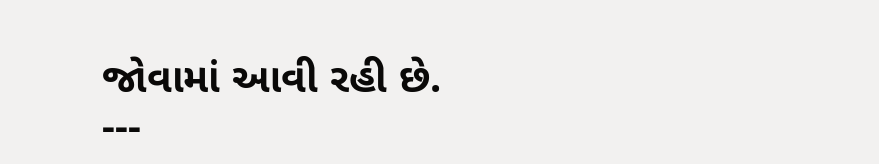જોવામાં આવી રહી છે.
---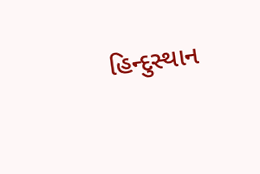હિન્દુસ્થાન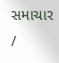સમાચાર /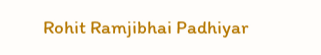Rohit Ramjibhai Padhiyar